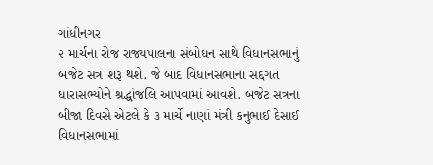ગાંધીનગર
૨ માર્ચના રોજ રાજ્યપાલના સંબોધન સાથે વિધાનસભાનું બજેટ સત્ર શરૂ થશે. જે બાદ વિધાનસભાના સદ્દગત ધારાસભ્યોને શ્રદ્ધાંજલિ આપવામાં આવશે. બજેટ સત્રના બીજા દિવસે એટલે કે ૩ માર્ચે નાણાં મંત્રી કનુભાઈ દેસાઈ વિધાનસભામાં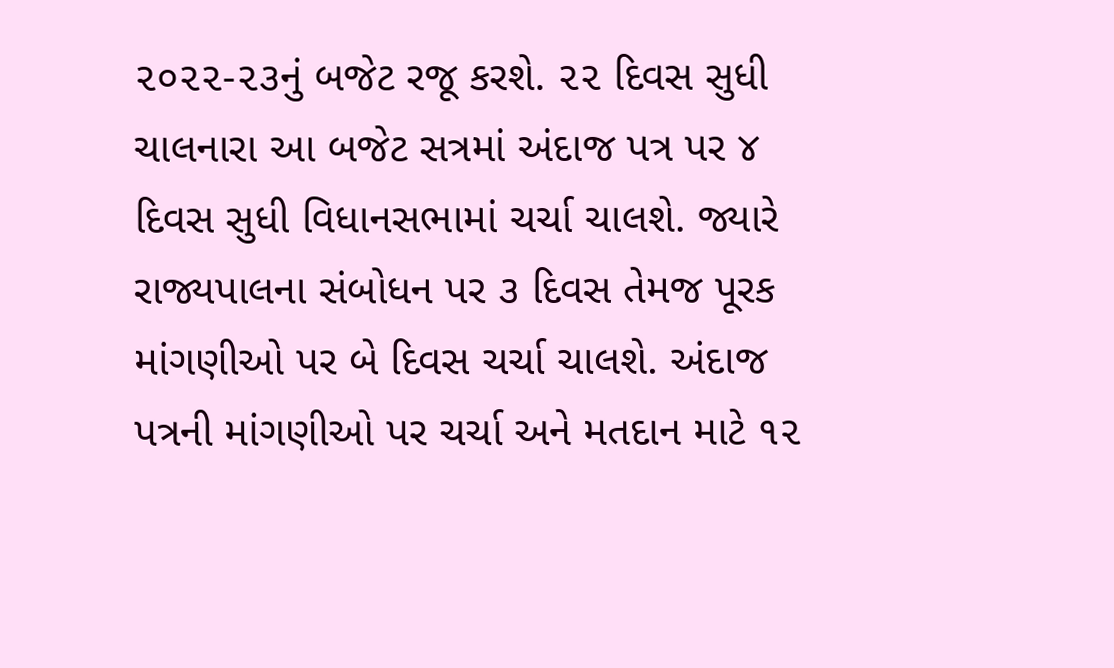૨૦૨૨-૨૩નું બજેટ રજૂ કરશે. ૨૨ દિવસ સુધી ચાલનારા આ બજેટ સત્રમાં અંદાજ પત્ર પર ૪ દિવસ સુધી વિધાનસભામાં ચર્ચા ચાલશે. જ્યારે રાજ્યપાલના સંબોધન પર ૩ દિવસ તેમજ પૂરક માંગણીઓ પર બે દિવસ ચર્ચા ચાલશે. અંદાજ પત્રની માંગણીઓ પર ચર્ચા અને મતદાન માટે ૧૨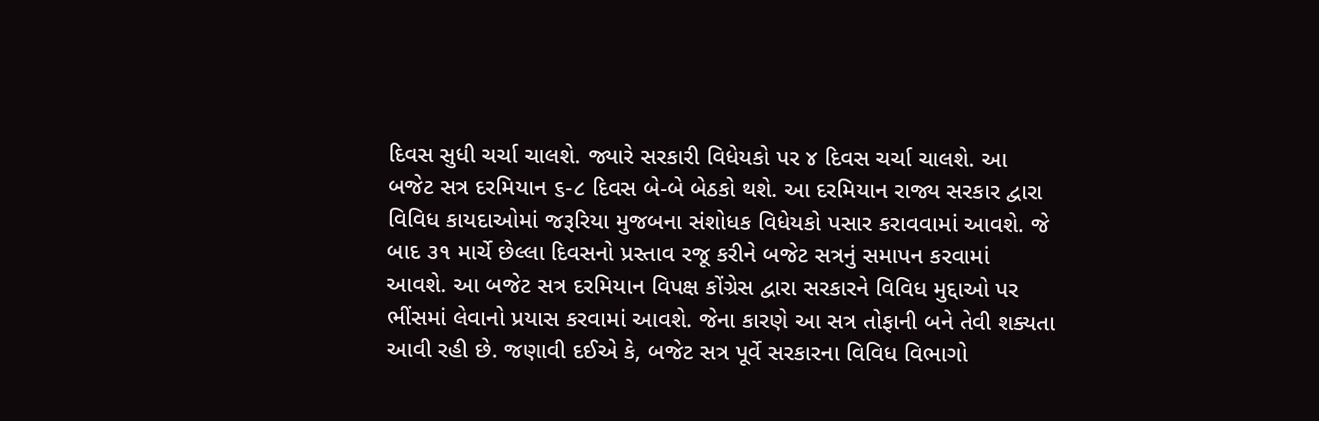દિવસ સુધી ચર્ચા ચાલશે. જ્યારે સરકારી વિધેયકો પર ૪ દિવસ ચર્ચા ચાલશે. આ બજેટ સત્ર દરમિયાન ૬-૮ દિવસ બે-બે બેઠકો થશે. આ દરમિયાન રાજ્ય સરકાર દ્વારા વિવિધ કાયદાઓમાં જરૂરિયા મુજબના સંશોધક વિધેયકો પસાર કરાવવામાં આવશે. જે બાદ ૩૧ માર્ચે છેલ્લા દિવસનો પ્રસ્તાવ રજૂ કરીને બજેટ સત્રનું સમાપન કરવામાં આવશે. આ બજેટ સત્ર દરમિયાન વિપક્ષ કોંગ્રેસ દ્વારા સરકારને વિવિધ મુદ્દાઓ પર ભીંસમાં લેવાનો પ્રયાસ કરવામાં આવશે. જેના કારણે આ સત્ર તોફાની બને તેવી શક્યતા આવી રહી છે. જણાવી દઈએ કે, બજેટ સત્ર પૂર્વે સરકારના વિવિધ વિભાગો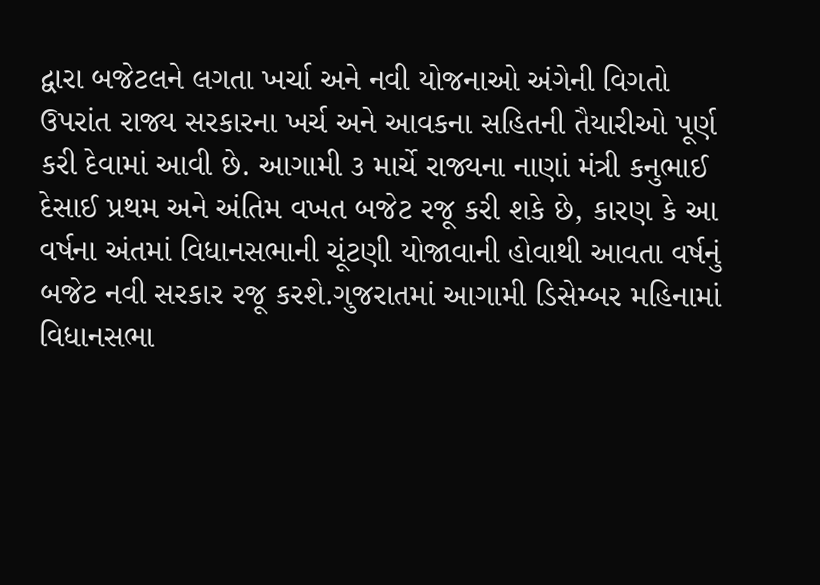દ્વારા બજેટલને લગતા ખર્ચા અને નવી યોજનાઓ અંગેની વિગતો ઉપરાંત રાજ્ય સરકારના ખર્ચ અને આવકના સહિતની તૈયારીઓ પૂર્ણ કરી દેવામાં આવી છે. આગામી ૩ માર્ચે રાજ્યના નાણાં મંત્રી કનુભાઈ દેસાઈ પ્રથમ અને અંતિમ વખત બજેટ રજૂ કરી શકે છે, કારણ કે આ વર્ષના અંતમાં વિધાનસભાની ચૂંટણી યોજાવાની હોવાથી આવતા વર્ષનું બજેટ નવી સરકાર રજૂ કરશે.ગુજરાતમાં આગામી ડિસેમ્બર મહિનામાં વિધાનસભા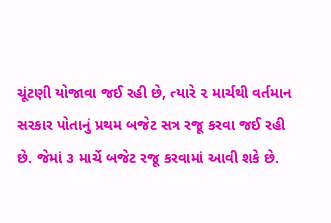ચૂંટણી યોજાવા જઈ રહી છે, ત્યારે ૨ માર્ચથી વર્તમાન સરકાર પોતાનું પ્રથમ બજેટ સત્ર રજૂ કરવા જઈ રહી છે. જેમાં ૩ માર્ચે બજેટ રજૂ કરવામાં આવી શકે છે.